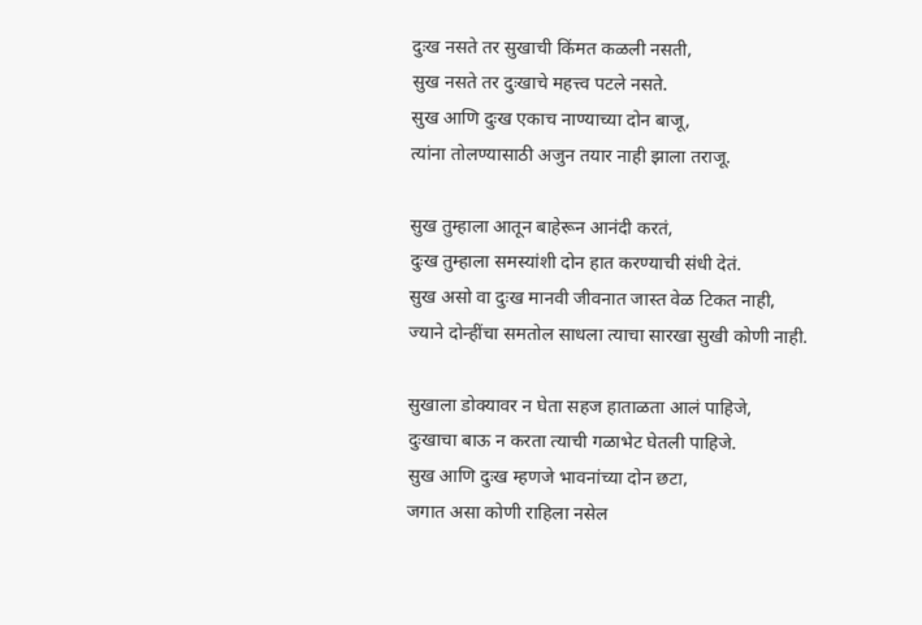दुःख नसते तर सुखाची किंमत कळली नसती,
सुख नसते तर दुःखाचे महत्त्व पटले नसते.
सुख आणि दुःख एकाच नाण्याच्या दोन बाजू,
त्यांना तोलण्यासाठी अजुन तयार नाही झाला तराजू.

सुख तुम्हाला आतून बाहेरून आनंदी करतं,
दुःख तुम्हाला समस्यांशी दोन हात करण्याची संधी देतं.
सुख असो वा दुःख मानवी जीवनात जास्त वेळ टिकत नाही,
ज्याने दोन्हींचा समतोल साधला त्याचा सारखा सुखी कोणी नाही.

सुखाला डोक्यावर न घेता सहज हाताळता आलं पाहिजे,
दुःखाचा बाऊ न करता त्याची गळाभेट घेतली पाहिजे.
सुख आणि दुःख म्हणजे भावनांच्या दोन छटा,
जगात असा कोणी राहिला नसेल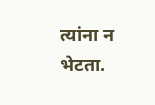त्यांना न भेटता.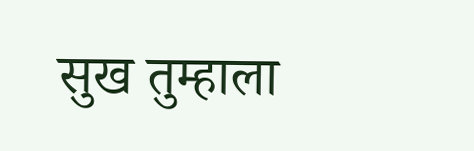सुख तुम्हाला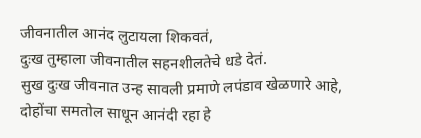जीवनातील आनंद लुटायला शिकवतं,
दुःख तुम्हाला जीवनातील सहनशीलतेचे धडे देतं.
सुख दुःख जीवनात उन्ह सावली प्रमाणे लपंडाव खेळणारे आहे,
दोहोंचा समतोल साधून आनंदी रहा हे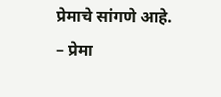प्रेमाचे सांगणे आहे.
– प्रेमा